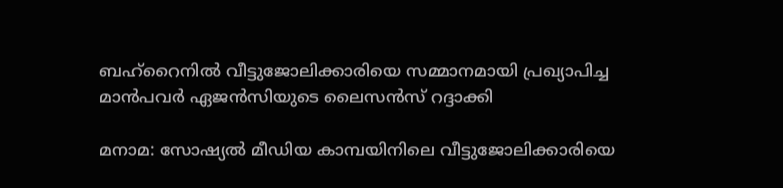ബഹ്‌റൈനില്‍ വീട്ടുജോലിക്കാരിയെ സമ്മാനമായി പ്രഖ്യാപിച്ച മാന്‍പവര്‍ ഏജന്‍സിയുടെ ലൈസന്‍സ് റദ്ദാക്കി

മനാമ: സോഷ്യല്‍ മീഡിയ കാമ്പയിനിലെ വീട്ടുജോലിക്കാരിയെ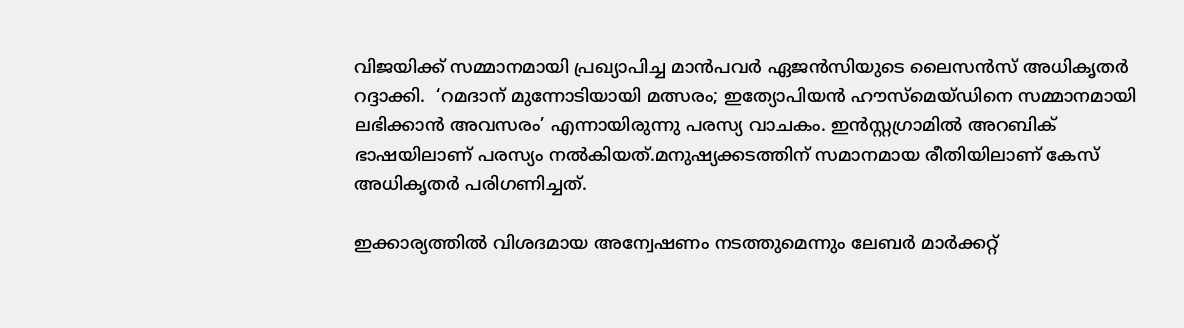വിജയിക്ക് സമ്മാനമായി പ്രഖ്യാപിച്ച മാന്‍പവര്‍ ഏജന്‍സിയുടെ ലൈസന്‍സ് അധികൃതര്‍ റദ്ദാക്കി.  ‘റമദാന് മുന്നോടിയായി മത്സരം; ഇത്യോപിയൻ ഹൗസ്മെയ്ഡിനെ സമ്മാനമായി ലഭിക്കാൻ അവസരം’ എന്നായിരുന്നു പരസ്യ വാചകം. ഇൻസ്റ്റഗ്രാമിൽ അറബിക് ഭാഷയിലാണ് പരസ്യം നൽകിയത്.മനുഷ്യക്കടത്തിന് സമാനമായ രീതിയിലാണ് കേസ് അധികൃതർ പരിഗണിച്ചത്.

ഇക്കാര്യത്തില്‍ വിശദമായ അന്വേഷണം നടത്തുമെന്നും ലേബർ മാർക്കറ്റ്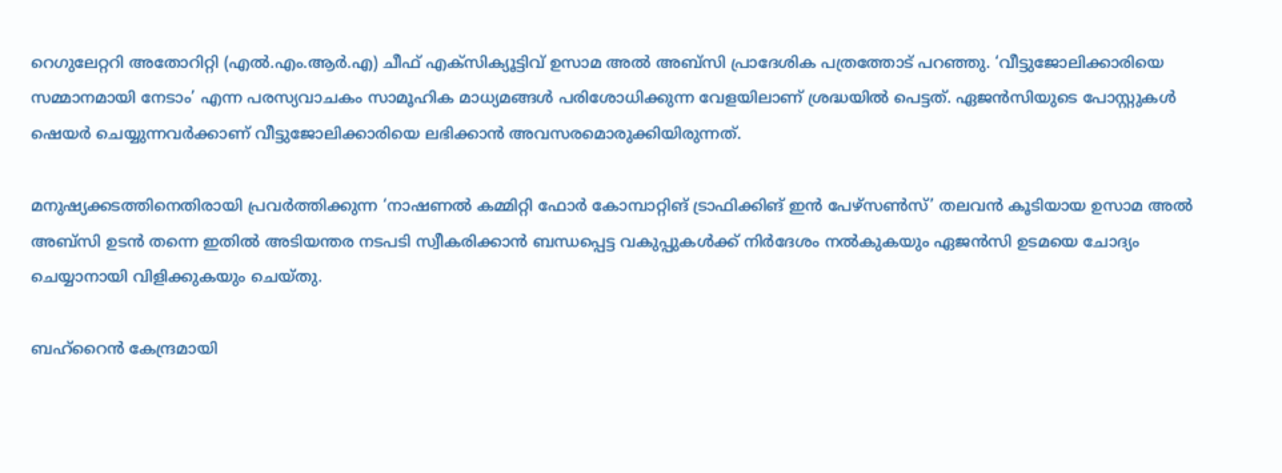റെഗുലേറ്ററി അതോറിറ്റി (എൽ.എം.ആർ.എ) ചീഫ് എക്സിക്യൂട്ടിവ് ഉസാമ അൽ അബ്സി പ്രാദേശിക പത്രത്തോട് പറഞ്ഞു. ‘വീട്ടുജോലിക്കാരിയെ സമ്മാനമായി നേടാം’ എന്ന പരസ്യവാചകം സാമൂഹിക മാധ്യമങ്ങൾ പരിശോധിക്കുന്ന വേളയിലാണ് ശ്രദ്ധയിൽ പെട്ടത്. ഏജൻസിയുടെ പോസ്റ്റുകൾ ഷെയർ ചെയ്യുന്നവർക്കാണ് വീട്ടുജോലിക്കാരിയെ ലഭിക്കാൻ അവസരമൊരുക്കിയിരുന്നത്.

മനുഷ്യക്കടത്തിനെതിരായി പ്രവർത്തിക്കുന്ന ‘നാഷണൽ കമ്മിറ്റി ഫോർ കോമ്പാറ്റിങ് ട്രാഫിക്കിങ് ഇൻ പേഴ്സൺസ്’ തലവൻ കൂടിയായ ഉസാമ അൽ അബ്സി ഉടൻ തന്നെ ഇതിൽ അടിയന്തര നടപടി സ്വീകരിക്കാൻ ബന്ധപ്പെട്ട വകുപ്പുകൾക്ക് നിർദേശം നൽകുകയും ഏജൻസി ഉടമയെ ചോദ്യം ചെയ്യാനായി വിളിക്കുകയും ചെയ്തു.

ബഹ്റൈൻ കേന്ദ്രമായി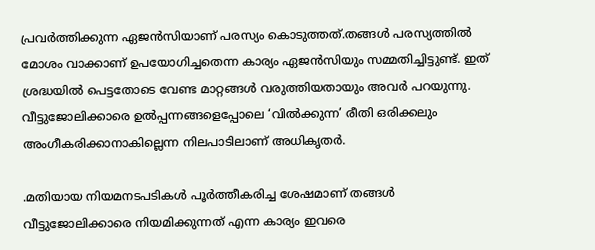പ്രവർത്തിക്കുന്ന ഏജൻസിയാണ് പരസ്യം കൊടുത്തത്.തങ്ങൾ പരസ്യത്തിൽ മോശം വാക്കാണ് ഉപയോഗിച്ചതെന്ന കാര്യം ഏജൻസിയും സമ്മതിച്ചിട്ടുണ്ട്. ഇത് ശ്രദ്ധയിൽ പെട്ടതോടെ വേണ്ട മാറ്റങ്ങൾ വരുത്തിയതായും അവർ പറയുന്നു. വീട്ടുജോലിക്കാരെ ഉൽപ്പന്നങ്ങളെപ്പോലെ ‘വിൽക്കുന്ന’ രീതി ഒരിക്കലും അംഗീകരിക്കാനാകില്ലെന്ന നിലപാടിലാണ് അധികൃതര്‍.

.മതിയായ നിയമനടപടികൾ പൂർത്തീകരിച്ച ശേഷമാണ് തങ്ങൾ വീട്ടുജോലിക്കാരെ നിയമിക്കുന്നത് എന്ന കാര്യം ഇവരെ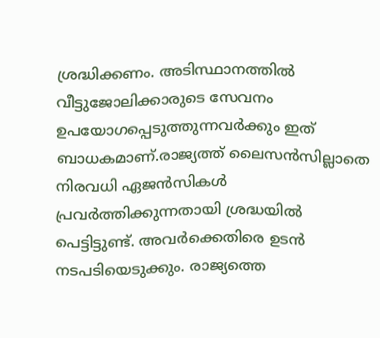ശ്രദ്ധിക്കണം. അടിസ്ഥാനത്തിൽ വീട്ടുജോലിക്കാരുടെ സേവനം ഉപയോഗപ്പെടുത്തുന്നവർക്കും ഇത് ബാധകമാണ്.രാജ്യത്ത് ലൈസൻസില്ലാതെ നിരവധി ഏജൻസികൾ പ്രവർത്തിക്കുന്നതായി ശ്രദ്ധയിൽ പെട്ടിട്ടുണ്ട്. അവർക്കെതിരെ ഉടൻ നടപടിയെടുക്കും. രാജ്യത്തെ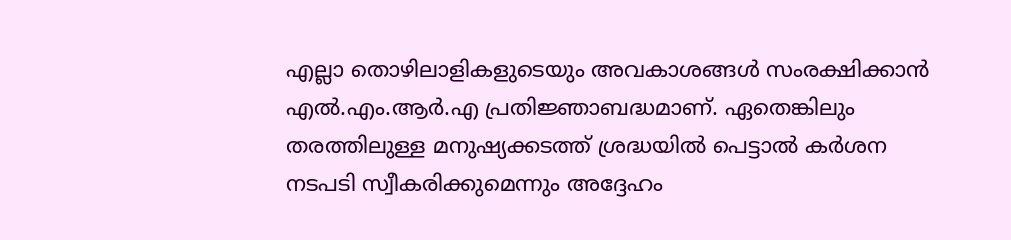എല്ലാ തൊഴിലാളികളുടെയും അവകാശങ്ങൾ സംരക്ഷിക്കാൻ എൽ.എം.ആർ.എ പ്രതിജ്ഞാബദ്ധമാണ്. ഏതെങ്കിലും തരത്തിലുള്ള മനുഷ്യക്കടത്ത് ശ്രദ്ധയിൽ പെട്ടാൽ കർശന നടപടി സ്വീകരിക്കുമെന്നും അദ്ദേഹം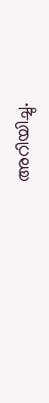അറിയിച്ചു.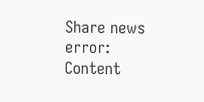Share news
error: Content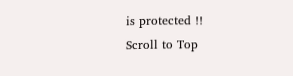is protected !!
Scroll to Top